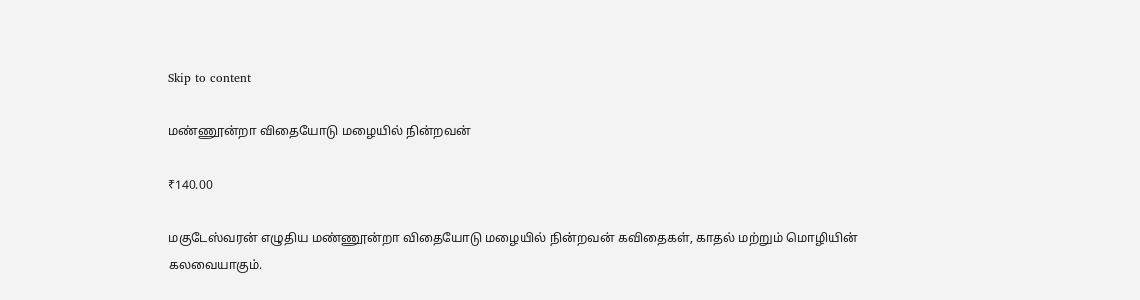Skip to content

மண்ணூன்றா விதையோடு மழையில் நின்றவன்

₹140.00

மகுடேஸ்வரன் எழுதிய மண்ணூன்றா விதையோடு மழையில் நின்றவன் கவிதைகள், காதல் மற்றும் மொழியின் கலவையாகும்.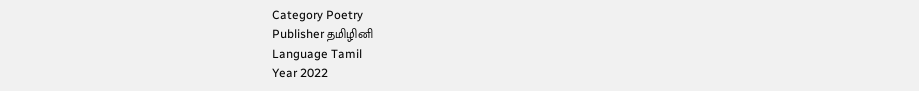Category Poetry
Publisher தமிழினி
Language Tamil
Year 2022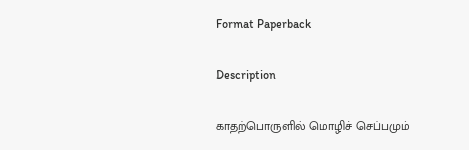Format Paperback

Description

காதற்பொருளில் மொழிச் செப்பமும்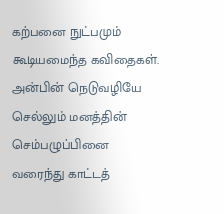கற்பனை நுட்பமும் கூடியமைந்த கவிதைகள். அன்பின் நெடுவழியே செல்லும் மனத்தின் செம்பழுப்பினை வரைந்து காட்டத்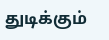துடிக்கும்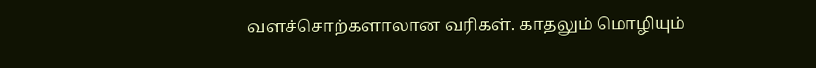வளச்சொற்களாலான வரிகள். காதலும் மொழியும்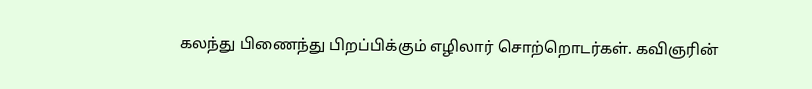கலந்து பிணைந்து பிறப்பிக்கும் எழிலார் சொற்றொடர்கள். கவிஞரின்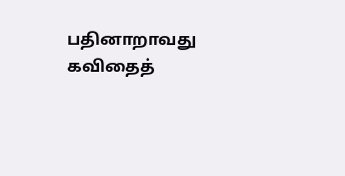பதினாறாவது கவிதைத்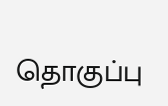தொகுப்பு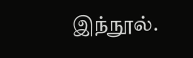இந்நூல்.